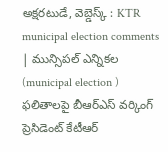అక్షరటుడే, వెబ్డెస్క్ : KTR municipal election comments | మున్సిపల్ ఎన్నికల (municipal election ) ఫలితాలపై బీఆర్ఎస్ వర్కింగ్ ప్రెసిడెంట్ కేటీఆర్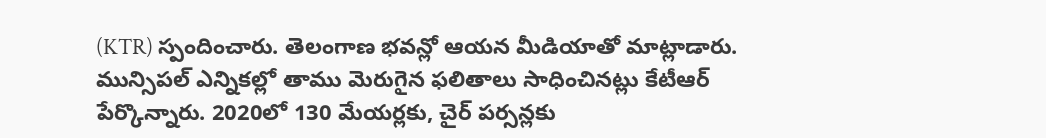(KTR) స్పందించారు. తెలంగాణ భవన్లో ఆయన మీడియాతో మాట్లాడారు.
మున్సిపల్ ఎన్నికల్లో తాము మెరుగైన ఫలితాలు సాధించినట్లు కేటీఆర్ పేర్కొన్నారు. 2020లో 130 మేయర్లకు, చైర్ పర్సన్లకు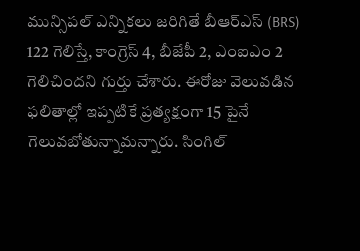మున్సిపల్ ఎన్నికలు జరిగితే బీఆర్ఎస్ (BRS) 122 గెలిస్తే, కాంగ్రెస్ 4, బీజేపీ 2, ఎంఐఎం 2 గెలిచిందని గుర్తు చేశారు. ఈరోజు వెలువడిన ఫలితాల్లో ఇప్పటికే ప్రత్యక్షంగా 15 పైనే గెలువబోతున్నామన్నారు. సింగిల్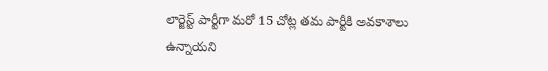లార్జెస్ట్ పార్టీగా మరో 15 చోట్ల తమ పార్టీకి అవకాశాలు ఉన్నాయని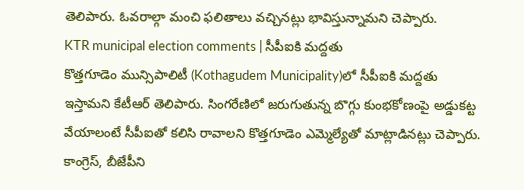తెలిపారు. ఓవరాల్గా మంచి ఫలితాలు వచ్చినట్లు భావిస్తున్నామని చెప్పారు.
KTR municipal election comments | సీపీఐకి మద్దతు
కొత్తగూడెం మున్సిపాలిటీ (Kothagudem Municipality)లో సీపీఐకి మద్దతు ఇస్తామని కేటీఆర్ తెలిపారు. సింగరేణిలో జరుగుతున్న బొగ్గు కుంభకోణంపై అడ్డుకట్ట వేయాలంటే సీపీఐతో కలిసి రావాలని కొత్తగూడెం ఎమ్మెల్యేతో మాట్లాడినట్లు చెప్పారు. కాంగ్రెస్, బీజేపీని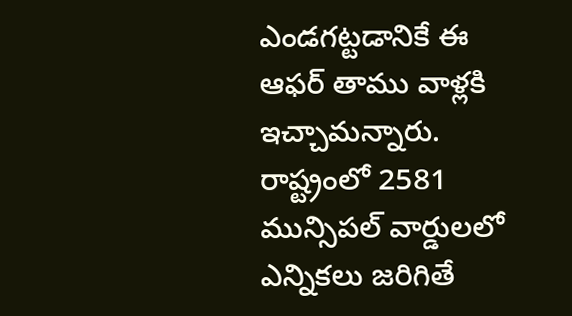ఎండగట్టడానికే ఈ ఆఫర్ తాము వాళ్లకి ఇచ్చామన్నారు. రాష్ట్రంలో 2581 మున్సిపల్ వార్డులలో ఎన్నికలు జరిగితే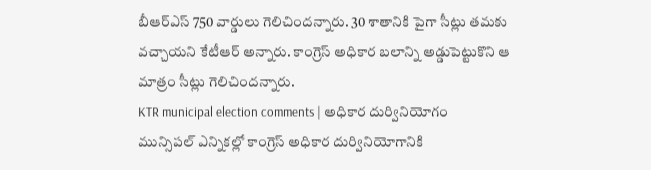బీఆర్ఎస్ 750 వార్డులు గెలిచిందన్నారు. 30 శాతానికి పైగా సీట్లు తమకు వచ్చాయని కేటీఆర్ అన్నారు. కాంగ్రెస్ అధికార బలాన్ని అడ్డుపెట్టుకొని ఆ మాత్రం సీట్లు గెలిచిందన్నారు.
KTR municipal election comments | అధికార దుర్వినియోగం
మున్సిపల్ ఎన్నికల్లో కాంగ్రెస్ అధికార దుర్వినియోగానికి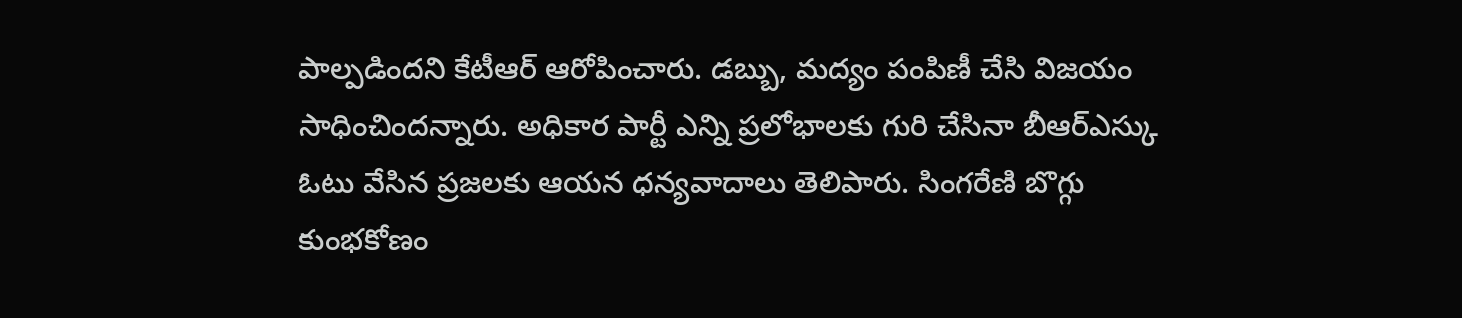పాల్పడిందని కేటీఆర్ ఆరోపించారు. డబ్బు, మద్యం పంపిణీ చేసి విజయం సాధించిందన్నారు. అధికార పార్టీ ఎన్ని ప్రలోభాలకు గురి చేసినా బీఆర్ఎస్కు ఓటు వేసిన ప్రజలకు ఆయన ధన్యవాదాలు తెలిపారు. సింగరేణి బొగ్గు కుంభకోణం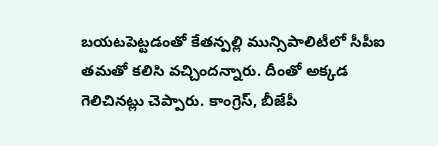బయటపెట్టడంతో కేతన్పల్లి మున్సిపాలిటీలో సీపీఐ తమతో కలిసి వచ్చిందన్నారు. దీంతో అక్కడ గెలిచినట్లు చెప్పారు. కాంగ్రెస్, బీజేపీ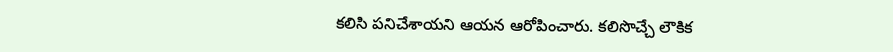కలిసి పనిచేశాయని ఆయన ఆరోపించారు. కలిసొచ్చే లౌకిక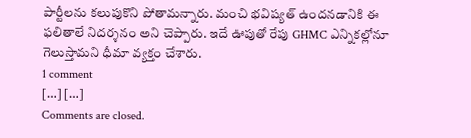పార్టీలను కలుపుకొని పోతామన్నారు. మంచి భవిష్యత్ ఉందనడానికి ఈ ఫలితాలే నిదర్శనం అని చెప్పారు. ఇదే ఊపుతో రేపు GHMC ఎన్నికల్లోనూ గెలుస్తామని ధీమా వ్యక్తం చేశారు.
1 comment
[…] […]
Comments are closed.